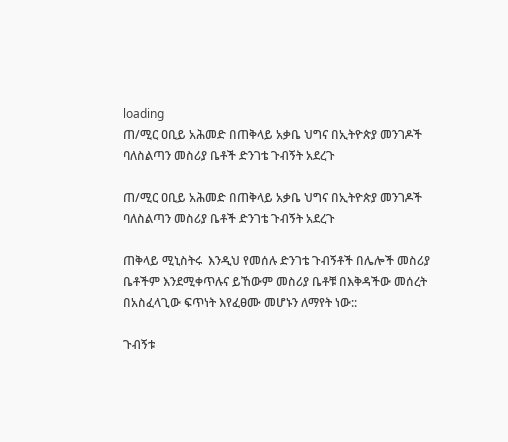loading
ጠ/ሚር ዐቢይ አሕመድ በጠቅላይ አቃቤ ህግና በኢትዮጵያ መንገዶች ባለስልጣን መስሪያ ቤቶች ድንገቴ ጉብኝት አደረጉ

ጠ/ሚር ዐቢይ አሕመድ በጠቅላይ አቃቤ ህግና በኢትዮጵያ መንገዶች ባለስልጣን መስሪያ ቤቶች ድንገቴ ጉብኝት አደረጉ

ጠቅላይ ሚኒስትሩ  እንዲህ የመሰሉ ድንገቴ ጉብኝቶች በሌሎች መስሪያ ቤቶችም እንደሚቀጥሉና ይኸውም መስሪያ ቤቶቹ በእቅዳችው መሰረት በአስፈላጊው ፍጥነት እየፈፀሙ መሆኑን ለማየት ነው::

ጉብኝቱ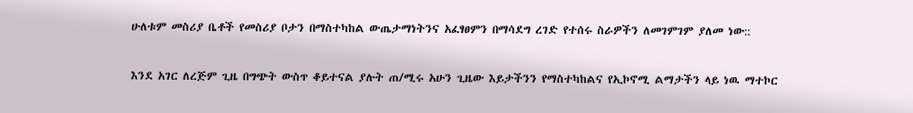ሁለቱም መስሪያ ቤቶች የመስሪያ ቦታን በማስተካከል ውጤታማነትንና አፈፃፀምን በማሳደግ ረገድ የተሰሩ ስራዎችን ለመገምገም ያለመ ነው::

እንደ አገር ለረጅም ጊዜ በግጭት ውስጥ ቆይተናል ያሉት ጠ/ሚሩ አሁን ጊዜው እይታችንን የማስተካከልና የኢኮኖሚ ልማታችን ላይ ነዉ ማተኮር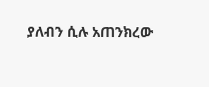ያለብን ሲሉ አጠንክረው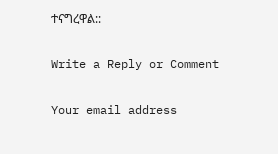ተናግረዋል::

Write a Reply or Comment

Your email address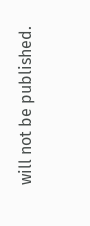will not be published.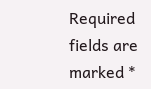Required fields are marked *